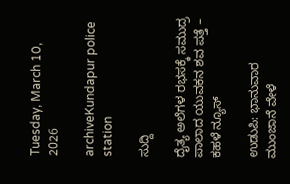Tuesday, March 10, 2026

archiveKundapur police station

ಸುದ್ದಿ

ದೈತ್ಯ ಅಲೆಗಳ ರಭಸಕ್ಕೆ ಸಮುದ್ರ ಪಾಲಾದ ಯುವಕನ ಶವ ಪತ್ತೆ – ಕಹಳೆ ನ್ಯೂಸ್

ಉಡುಪಿ: ಭಾನುವಾರ ಮುಂಜಾನೆ ವೇಳೆ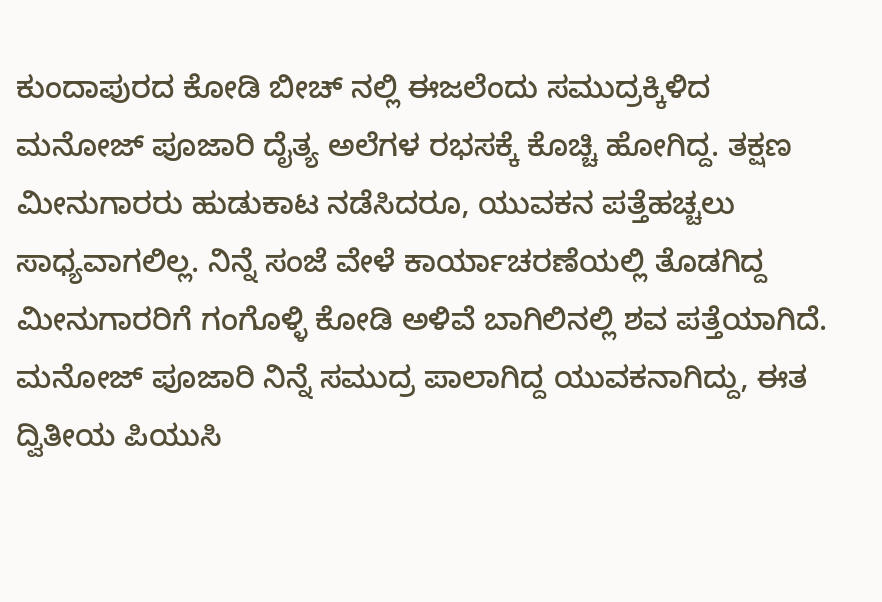ಕುಂದಾಪುರದ ಕೋಡಿ ಬೀಚ್ ನಲ್ಲಿ ಈಜಲೆಂದು ಸಮುದ್ರಕ್ಕಿಳಿದ ಮನೋಜ್ ಪೂಜಾರಿ ದೈತ್ಯ ಅಲೆಗಳ ರಭಸಕ್ಕೆ ಕೊಚ್ಚಿ ಹೋಗಿದ್ದ. ತಕ್ಷಣ ಮೀನುಗಾರರು ಹುಡುಕಾಟ ನಡೆಸಿದರೂ, ಯುವಕನ ಪತ್ತೆಹಚ್ಚಲು ಸಾಧ್ಯವಾಗಲಿಲ್ಲ. ನಿನ್ನೆ ಸಂಜೆ ವೇಳೆ ಕಾರ್ಯಾಚರಣೆಯಲ್ಲಿ ತೊಡಗಿದ್ದ ಮೀನುಗಾರರಿಗೆ ಗಂಗೊಳ್ಳಿ ಕೋಡಿ ಅಳಿವೆ ಬಾಗಿಲಿನಲ್ಲಿ ಶವ ಪತ್ತೆಯಾಗಿದೆ. ಮನೋಜ್ ಪೂಜಾರಿ ನಿನ್ನೆ ಸಮುದ್ರ ಪಾಲಾಗಿದ್ದ ಯುವಕನಾಗಿದ್ದು, ಈತ ದ್ವಿತೀಯ ಪಿಯುಸಿ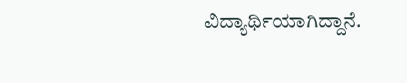ವಿದ್ಯಾರ್ಥಿಯಾಗಿದ್ದಾನೆ.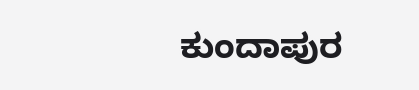ಕುಂದಾಪುರ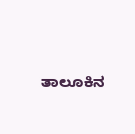ತಾಲೂಕಿನ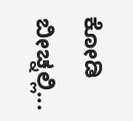ಕೋಡಿ ಬೀಚ್ನಲ್ಲಿ...